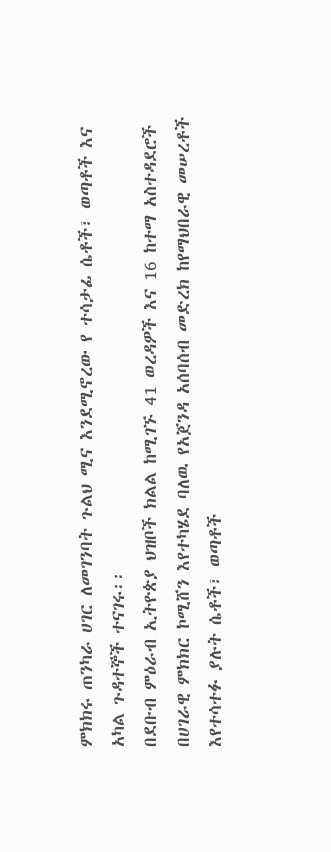ምክክሩ ጠንካራ ሀገር ለመገንባት ጉልህ ሚና እንደሚኖረው የ ተሳታፊ ሴቶች፣ ወጣቶች እና አካል ጉዳተኞች ተናገሩ፡፡
በደቡብ ምዕራብ ኢትዮጵያ ህዝቦች ክልል ከሚገኙ 41 ወረዳዎች እና 16 ከተማ አስተዳደሮች በሀገራዊ ምክክር ኮሚሸን እየተካሄደ ባለዉ የአጀንዳ አሰባሰብ መድረክ ከየማህበራዊ መሠረቶች እየተሳተፉ ያሉት ሴቶች፣ ወጣቶች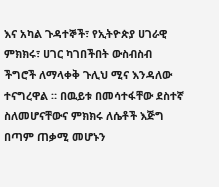እና አካል ጉዳተኞች፣ የኢትዮጵያ ሀገራዊ ምክክሩ፣ ሀገር ካገበችበት ውስብስብ ችግሮች ለማላቀቅ ጉሊህ ሚና እንዳለው ተናግረዋል ። በዉይቱ በመሳተፋቸው ደስተኛ ስለመሆናቸውና ምክክሩ ለሴቶች እጅግ በጣም ጠቃሚ መሆኑን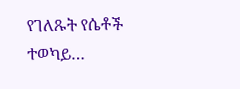የገለጹት የሴቶች ተወካይ…